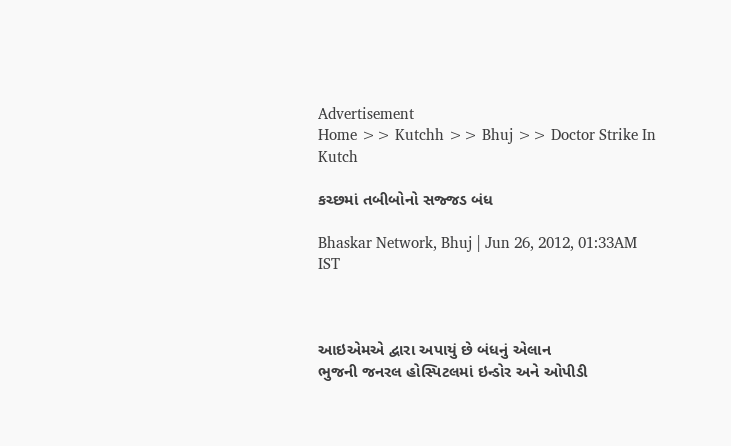Advertisement
Home >> Kutchh >> Bhuj >> Doctor Strike In Kutch

કચ્છમાં તબીબોનો સજ્જડ બંધ

Bhaskar Network, Bhuj | Jun 26, 2012, 01:33AM IST



આઇએમએ દ્વારા અપાયું છે બંધનું એલાન
ભુજની જનરલ હોસ્પિટલમાં ઇન્ડોર અને ઓપીડી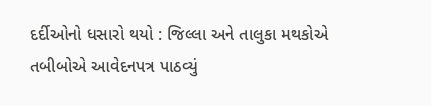દર્દીઓનો ધસારો થયો : જિલ્લા અને તાલુકા મથકોએ તબીબોએ આવેદનપત્ર પાઠવ્યું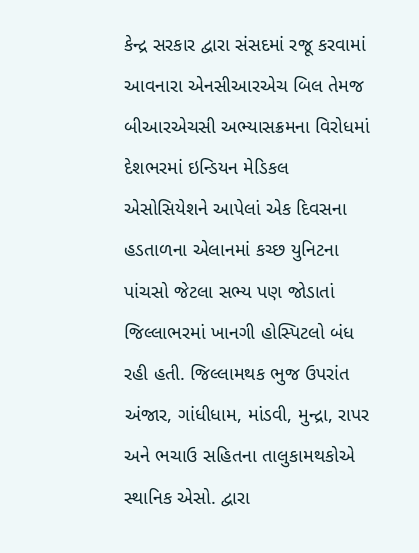કેન્દ્ર સરકાર દ્વારા સંસદમાં રજૂ કરવામાં આવનારા એનસીઆરએચ બિલ તેમજ બીઆરએચસી અભ્યાસક્રમના વિરોધમાં દેશભરમાં ઇન્ડિયન મેડિકલ એસોસિયેશને આપેલાં એક દિવસના હડતાળના એલાનમાં કચ્છ યુનિટના પાંચસો જેટલા સભ્ય પણ જોડાતાં જિલ્લાભરમાં ખાનગી હોસ્પિટલો બંધ રહી હતી. જિલ્લામથક ભુજ ઉપરાંત અંજાર, ગાંધીધામ, માંડવી, મુન્દ્રા, રાપર અને ભચાઉ સહિ‌તના તાલુકામથકોએ સ્થાનિક એસો. દ્વારા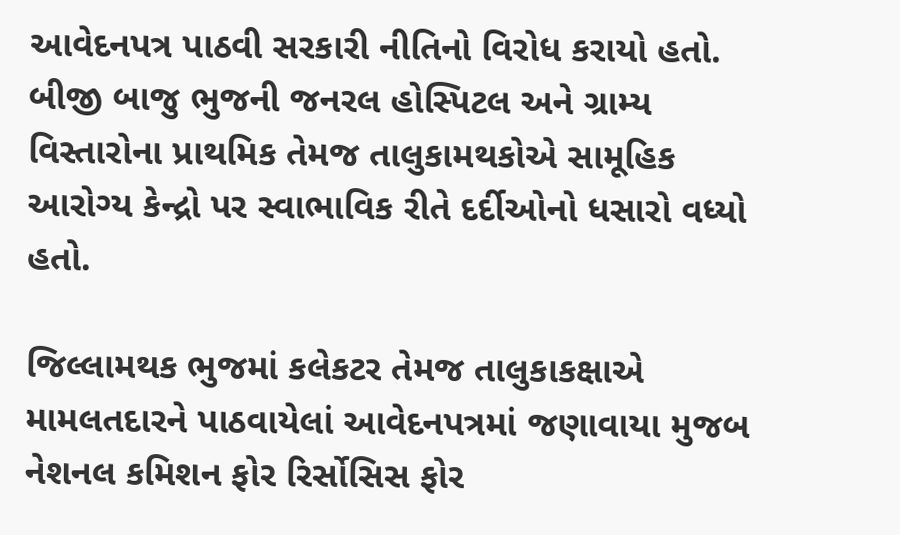આવેદનપત્ર પાઠવી સરકારી નીતિનો વિરોધ કરાયો હતો. બીજી બાજુ ભુજની જનરલ હોસ્પિટલ અને ગ્રામ્ય વિસ્તારોના પ્રાથમિક તેમજ તાલુકામથકોએ સામૂહિ‌ક આરોગ્ય કેન્દ્રો પર સ્વાભાવિક રીતે દર્દીઓનો ધસારો વધ્યો હતો.

જિલ્લામથક ભુજમાં કલેકટર તેમજ તાલુકાકક્ષાએ મામલતદારને પાઠવાયેલાં આવેદનપત્રમાં જણાવાયા મુજબ નેશનલ કમિશન ફોર રિર્સોસિ‌સ ફોર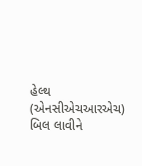હેલ્થ (એનસીએચઆરએચ) બિલ લાવીને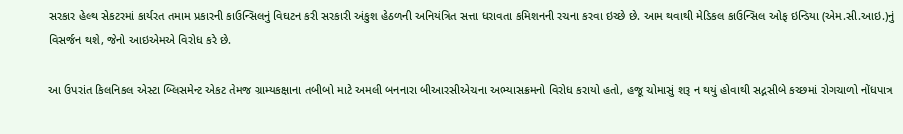સરકાર હેલ્થ સેકટરમાં કાર્યરત તમામ પ્રકારની કાઉન્સિલનું વિઘટન કરી સરકારી અંકુશ હેઠળની અનિયંત્રિત સત્તા ધરાવતા કમિશનની રચના કરવા ઇચ્છે છે. આમ થવાથી મેડિકલ કાઉન્સિલ ઓફ ઇન્ડિયા (એમ.સી.આઇ.)નું વિસર્જન થશે, જેનો આઇએમએ વિરોધ કરે છે.

આ ઉપરાંત કિલનિકલ એસ્ટા બ્લિસમેન્ટ એકટ તેમજ ગ્રામ્યકક્ષાના તબીબો માટે અમલી બનનારા બીઆરસીએચના અભ્યાસક્રમનો વિરોધ કરાયો હતો, હજૂ ચોમાસું શરૂ ન થયું હોવાથી સદ્નસીબે કચ્છમાં રોગચાળો નોંધપાત્ર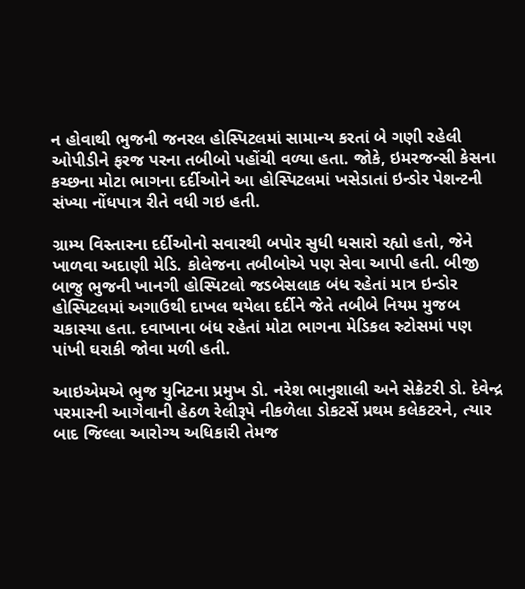ન હોવાથી ભુજની જનરલ હોસ્પિટલમાં સામાન્ય કરતાં બે ગણી રહેલી ઓપીડીને ફરજ પરના તબીબો પહોંચી વળ્યા હતા. જોકે, ઇમરજન્સી કેસના કચ્છના મોટા ભાગના દર્દીઓને આ હોસ્પિટલમાં ખસેડાતાં ઇન્ડોર પેશન્ટની સંખ્યા નોંધપાત્ર રીતે વધી ગઇ હતી.

ગ્રામ્ય વિસ્તારના દર્દીઓનો સવારથી બપોર સુધી ધસારો રહ્યો હતો, જેને ખાળવા અદાણી મેડિ. કોલેજના તબીબોએ પણ સેવા આપી હતી. બીજી બાજુ ભુજની ખાનગી હોસ્પિટલો જડબેસલાક બંધ રહેતાં માત્ર ઇન્ડોર હોસ્પિટલમાં અગાઉથી દાખલ થયેલા દર્દીને જેતે તબીબે નિયમ મુજબ ચકાસ્યા હતા. દવાખાના બંધ રહેતાં મોટા ભાગના મેડિકલ સ્ર્ટોસમાં પણ પાંખી ઘરાકી જોવા મળી હતી.

આઇએમએ ભુજ યુનિટના પ્રમુખ ડો. નરેશ ભાનુશાલી અને સેક્રેટરી ડો. દેવેન્દ્ર પરમારની આગેવાની હેઠળ રેલીરૂપે નીકળેલા ડોકટર્સે પ્રથમ કલેકટરને, ત્યાર બાદ જિલ્લા આરોગ્ય અધિકારી તેમજ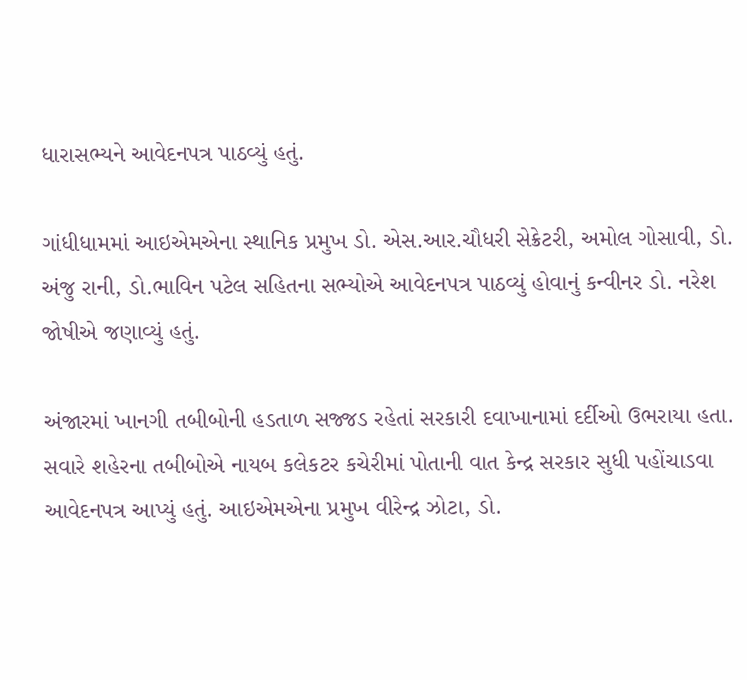ધારાસભ્યને આવેદનપત્ર પાઠવ્યું હતું.

ગાંધીધામમાં આઇએમએના સ્થાનિક પ્રમુખ ડો. એસ.આર.ચૌધરી સેક્રેટરી, અમોલ ગોસાવી, ડો. અંજુ રાની, ડો.ભાવિન પટેલ સહિ‌તના સભ્યોએ આવેદનપત્ર પાઠવ્યું હોવાનું કન્વીનર ડો. નરેશ જોષીએ જણાવ્યું હતું.

અંજારમાં ખાનગી તબીબોની હડતાળ સજ્જડ રહેતાં સરકારી દવાખાનામાં દર્દીઓ ઉભરાયા હતા. સવારે શહેરના તબીબોએ નાયબ કલેકટર કચેરીમાં પોતાની વાત કેન્દ્ર સરકાર સુધી પહોંચાડવા આવેદનપત્ર આપ્યું હતું. આઇએમએના પ્રમુખ વીરેન્દ્ર ઝોટા, ડો.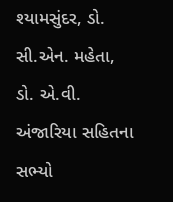શ્યામસુંદર, ડો. સી.એન. મહેતા, ડો. એ.વી. અંજારિયા સહિ‌તના સભ્યો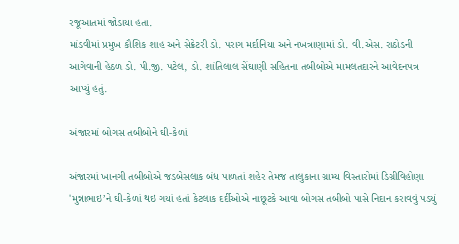રજૂઆતમાં જોડાયા હતા.
માંડવીમાં પ્રમુખ કૌશિક શાહ અને સેક્રેટરી ડો. પરાગ મર્દાનિયા અને નખત્રાણામાં ડો. વી.એસ. રાઠોડની આગેવાની હેઠળ ડો. પી.જી. પટેલ, ડો. શાંતિલાલ સેંઘાણી સહિ‌તના તબીબોએ મામલતદારને આવેદનપત્ર આપ્યું હતું.

અંજારમાં બોગસ તબીબોને ઘી-કેળાં

અંજારમાં ખાનગી તબીબોએ જડબેસલાક બંધ પાળતાં શહેર તેમજ તાલુકાના ગ્રામ્ય વિસ્તારોમાં ડિગ્રીવિહોણા 'મુન્નાભાઇ’ને ઘી-કેળાં થઇ ગયાં હતાં કેટલાક દર્દીઓએ નાછૂટકે આવા બોગસ તબીબો પાસે નિદાન કરાવવું પડયું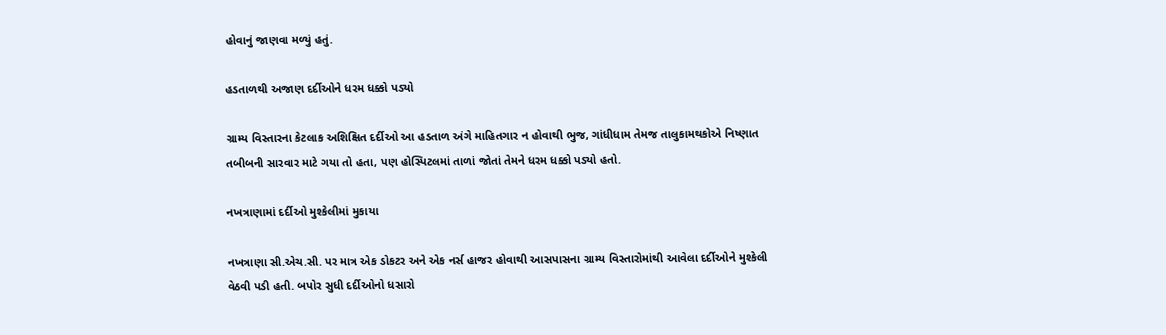હોવાનું જાણવા મળ્યું હતું.

હડતાળથી અજાણ દર્દીઓને ધરમ ધક્કો પડ્યો

ગ્રામ્ય વિસ્તારના કેટલાક અશિક્ષિત દર્દીઓ આ હડતાળ અંગે માહિ‌તગાર ન હોવાથી ભુજ, ગાંધીધામ તેમજ તાલુકામથકોએ નિષ્ણાત તબીબની સારવાર માટે ગયા તો હતા, પણ હોસ્પિટલમાં તાળાં જોતાં તેમને ધરમ ધક્કો પડ્યો હતો.

નખત્રાણામાં દર્દીઓ મુશ્કેલીમાં મુકાયા

નખત્રાણા સી.એચ.સી. પર માત્ર એક ડોકટર અને એક નર્સ હાજર હોવાથી આસપાસના ગ્રામ્ય વિસ્તારોમાંથી આવેલા દર્દીઓને મુશ્કેલી વેઠવી પડી હતી. બપોર સુધી દર્દીઓનો ધસારો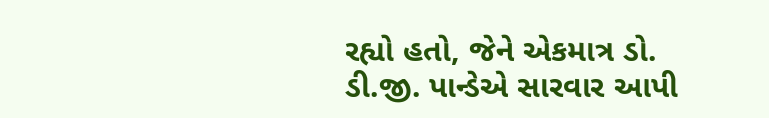રહ્યો હતો, જેને એકમાત્ર ડો. ડી.જી. પાન્ડેએ સારવાર આપી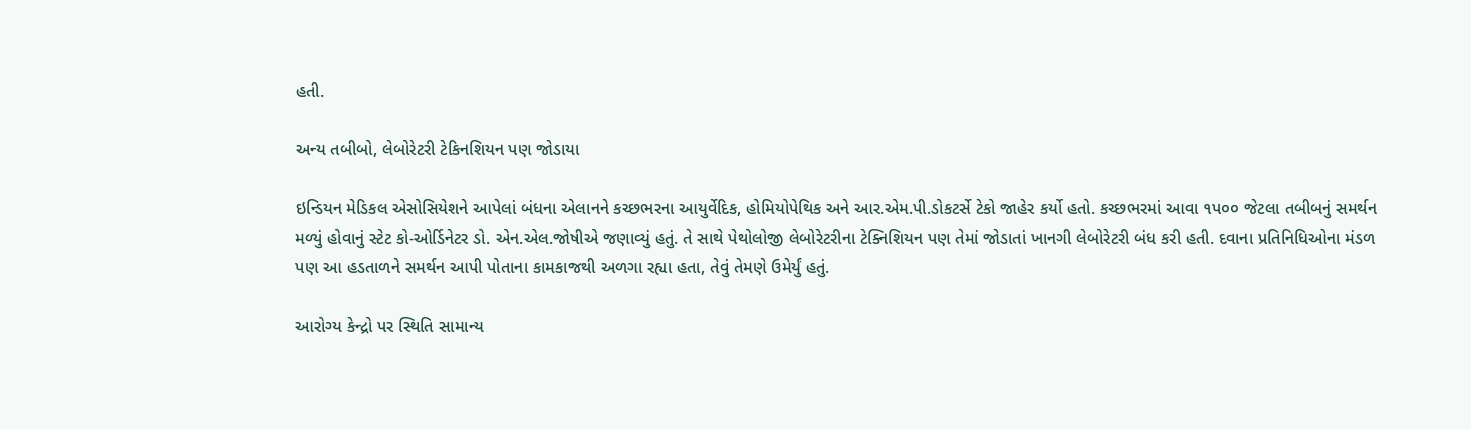હતી.

અન્ય તબીબો, લેબોરેટરી ટેકિનશિયન પણ જોડાયા

ઇન્ડિયન મેડિકલ એસોસિયેશને આપેલાં બંધના એલાનને કચ્છભરના આયુર્વેદિક, હોમિયોપેથિક અને આર.એમ.પી.ડોકટર્સે ટેકો જાહેર કર્યો હતો. કચ્છભરમાં આવા ૧પ૦૦ જેટલા તબીબનું સમર્થન મળ્યું હોવાનું સ્ટેટ કો-ઓર્ડિનેટર ડો. એન.એલ.જોષીએ જણાવ્યું હતું. તે સાથે પેથોલોજી લેબોરેટરીના ટેક્નિ‌શિયન પણ તેમાં જોડાતાં ખાનગી લેબોરેટરી બંધ કરી હતી. દવાના પ્રતિનિધિઓના મંડળ પણ આ હડતાળને સમર્થન આપી પોતાના કામકાજથી અળગા રહ્યા હતા, તેવું તેમણે ઉમેર્યું હતું.

આરોગ્ય કેન્દ્રો પર સ્થિતિ સામાન્ય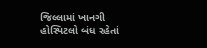જિલ્લામાં ખાનગી હોસ્પિટલો બંધ રહેતાં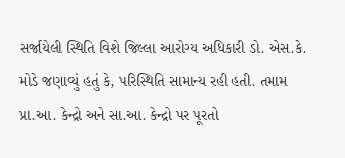સર્જા‍યેલી સ્થિતિ વિશે જિલ્લા આરોગ્ય અધિકારી ડો. એસ.કે. મોડે જણાવ્યું હતું કે, પરિસ્થિતિ સામાન્ય રહી હતી. તમામ પ્રા.આ. કેન્દ્રો અને સા.આ. કેન્દ્રો પર પૂરતો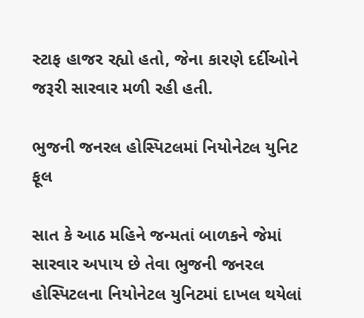સ્ટાફ હાજર રહ્યો હતો, જેના કારણે દર્દીઓને જરૂરી સારવાર મળી રહી હતી.

ભુજની જનરલ હોસ્પિટલમાં નિયોનેટલ યુનિટ ફૂલ

સાત કે આઠ મહિ‌ને જન્મતાં બાળકને જેમાં સારવાર અપાય છે તેવા ભુજની જનરલ હોસ્પિટલના નિયોનેટલ યુનિટમાં દાખલ થયેલાં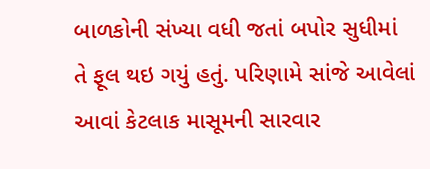બાળકોની સંખ્યા વધી જતાં બપોર સુધીમાં તે ફૂલ થઇ ગયું હતું. પરિણામે સાંજે આવેલાં આવાં કેટલાક માસૂમની સારવાર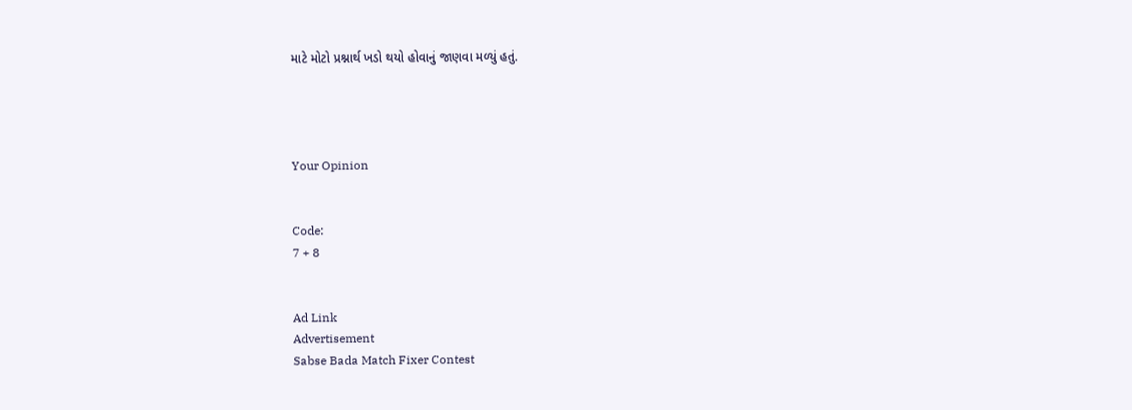માટે મોટો પ્રશ્નાર્થ ખડો થયો હોવાનું જાણવા મળ્યું હતું.




Your Opinion


Code:
7 + 8


Ad Link
Advertisement
Sabse Bada Match Fixer Contest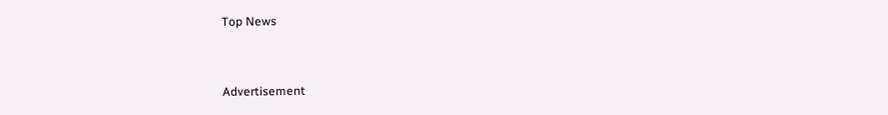Top News


Advertisement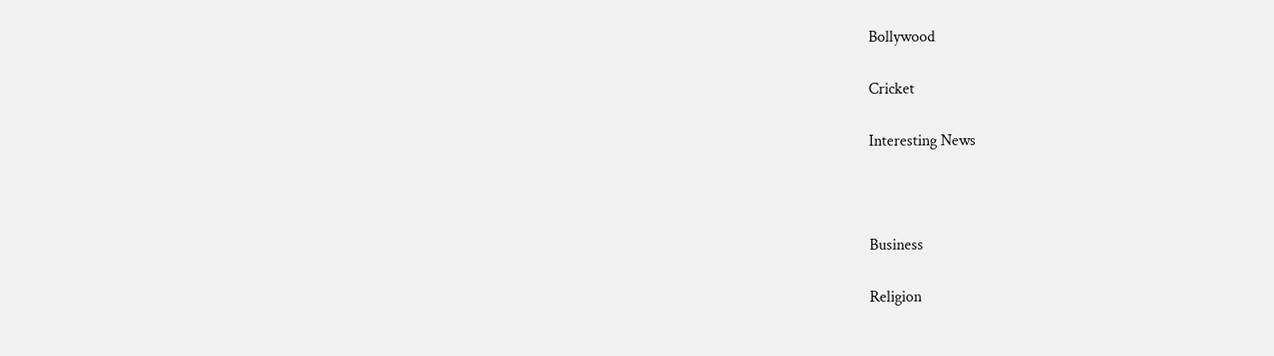Bollywood

Cricket

Interesting News



Business

Religion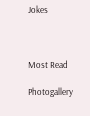Jokes



Most Read

Photogallery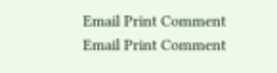Email Print Comment
Email Print Comment